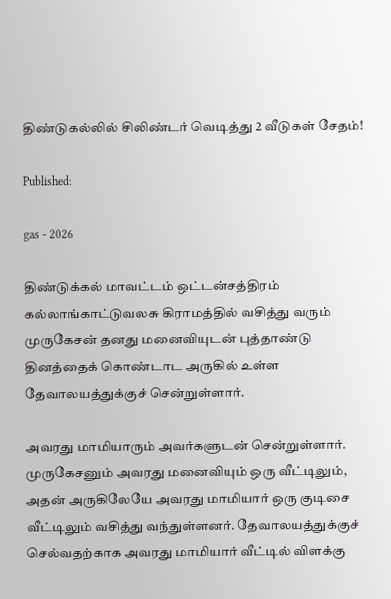திண்டுகல்லில் சிலிண்டர் வெடித்து 2 வீடுகள் சேதம்!

Published:

gas - 2026

திண்டுக்கல் மாவட்டம் ஒட்டன்சத்திரம் கல்லாங்காட்டுவலசு கிராமத்தில் வசித்து வரும் முருகேசன் தனது மனைவியுடன் புத்தாண்டு தினத்தைக் கொண்டாட அருகில் உள்ள தேவாலயத்துக்குச் சென்றுள்ளார்.

அவரது மாமியாரும் அவர்களுடன் சென்றுள்ளார். முருகேசனும் அவரது மனைவியும் ஒரு வீட்டிலும், அதன் அருகிலேயே அவரது மாமியார் ஒரு குடிசை வீட்டிலும் வசித்து வந்துள்ளனர். தேவாலயத்துக்குச் செல்வதற்காக அவரது மாமியார் வீட்டில் விளக்கு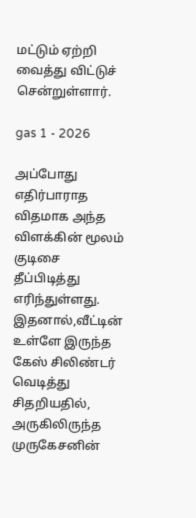மட்டும் ஏற்றி வைத்து விட்டுச் சென்றுள்ளார்.

gas 1 - 2026

அப்போது எதிர்பாராத விதமாக அந்த விளக்கின் மூலம் குடிசை தீப்பிடித்து எரிந்துள்ளது. இதனால்,வீட்டின் உள்ளே இருந்த கேஸ் சிலிண்டர் வெடித்து சிதறியதில், அருகிலிருந்த முருகேசனின்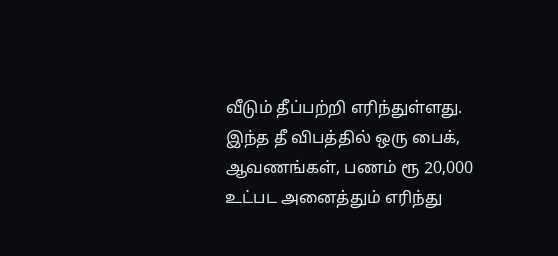வீடும் தீப்பற்றி எரிந்துள்ளது. இந்த தீ விபத்தில் ஒரு பைக், ஆவணங்கள், பணம் ரூ 20,000 உட்பட அனைத்தும் எரிந்து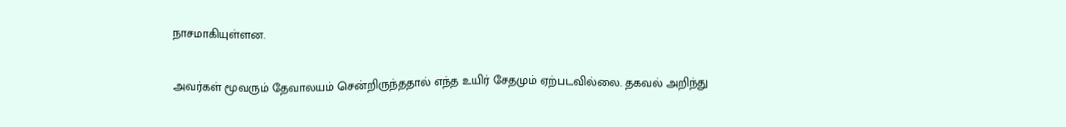நாசமாகியுள்ளன.

அவர்கள் மூவரும் தேவாலயம் சென்றிருந்ததால் எந்த உயிர் சேதமும் ஏற்படவில்லை. தகவல் அறிந்து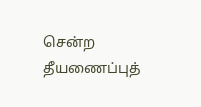சென்ற தீயணைப்புத்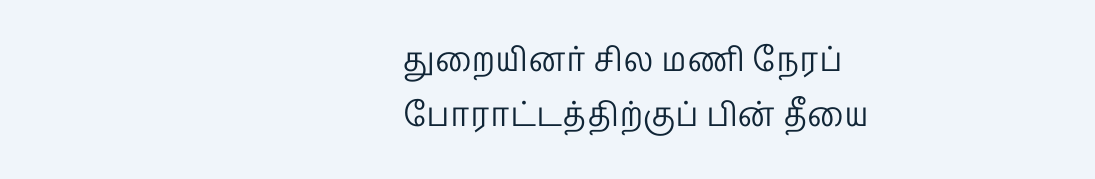துறையினர் சில மணி நேரப் போராட்டத்திற்குப் பின் தீயை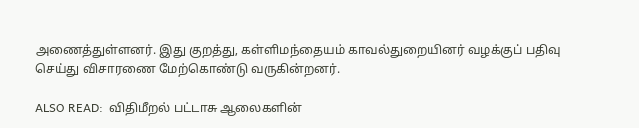அணைத்துள்ளனர். இது குறத்து, கள்ளிமந்தையம் காவல்துறையினர் வழக்குப் பதிவு செய்து விசாரணை மேற்கொண்டு வருகின்றனர்.

ALSO READ:  விதிமீறல் பட்டாசு ஆலைகளின்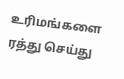உரிமங்களை ரத்து செய்து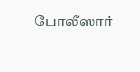போலீஸார்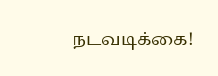நடவடிக்கை!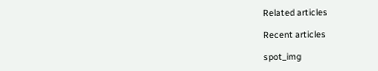Related articles

Recent articles

spot_img